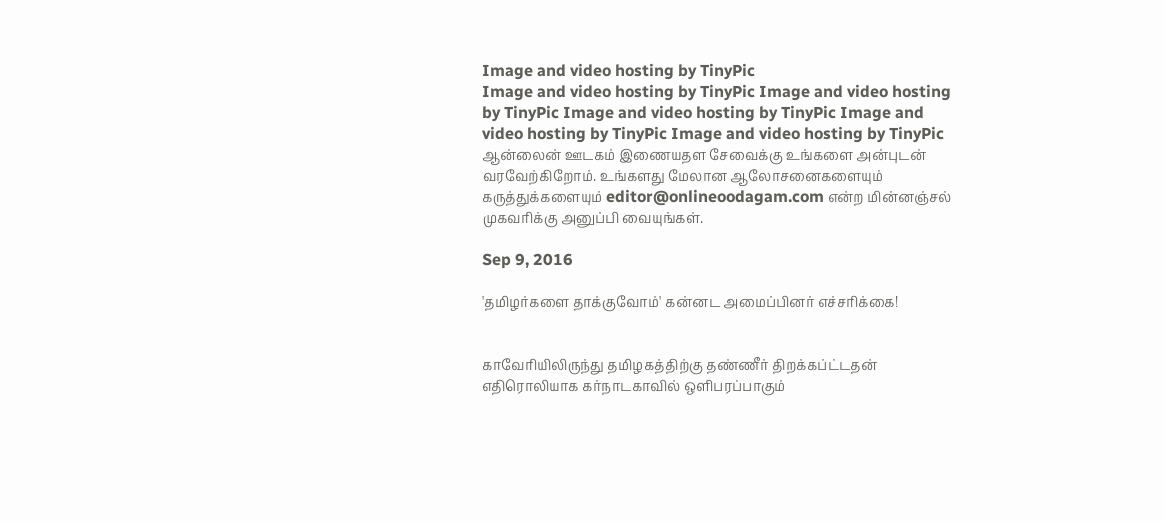Image and video hosting by TinyPic
Image and video hosting by TinyPic Image and video hosting by TinyPic Image and video hosting by TinyPic Image and video hosting by TinyPic Image and video hosting by TinyPic ஆன்லைன் ஊடகம் இணையதள சேவைக்கு உங்களை அன்புடன் வரவேற்கிறோம். உங்களது மேலான ஆலோசனைகளையும் கருத்துக்களையும் editor@onlineoodagam.com என்ற மின்னஞ்சல் முகவரிக்கு அனுப்பி வையுங்கள்.

Sep 9, 2016

'தமிழர்களை தாக்குவோம்' கன்னட அமைப்பினர் எச்சரிக்கை!


காவேரியிலிருந்து தமிழகத்திற்கு தண்ணீர் திறக்கப்ட்டதன் எதிரொலியாக கர்நாடகாவில் ஒளிபரப்பாகும்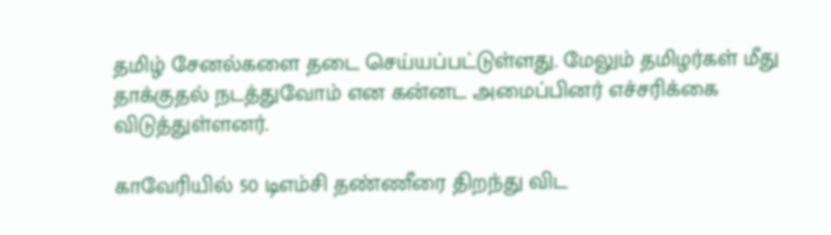தமிழ் சேனல்களை தடை செய்யப்பட்டுள்ளது. மேலும் தமிழர்கள் மீது தாக்குதல் நடத்துவோம் என கன்னட அமைப்பினர் எச்சரிக்கை விடுத்துள்ளனர்.

காவேரியில் 50 டிஎம்சி தண்ணீரை திறந்து விட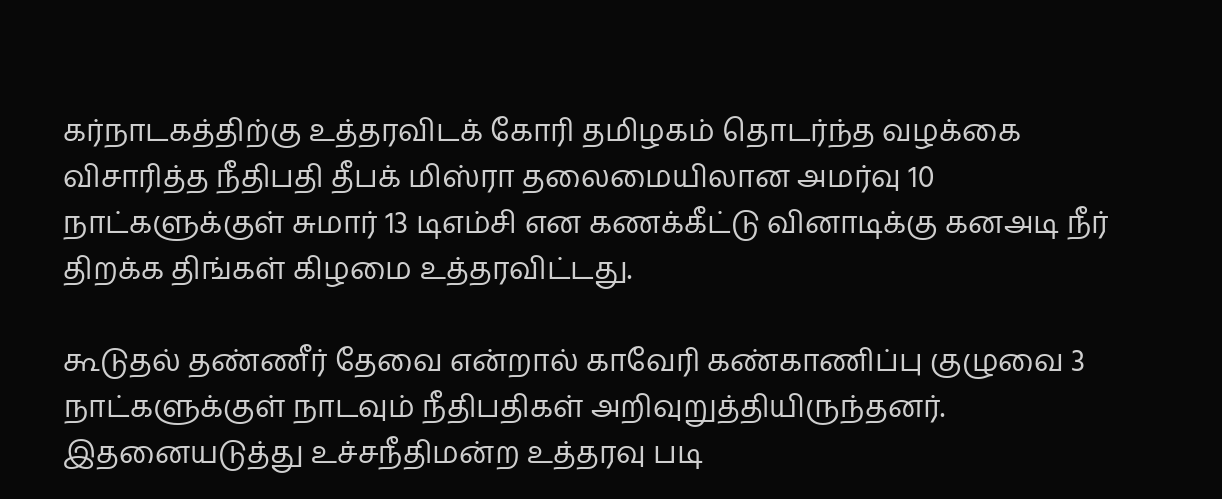கர்நாடகத்திற்கு உத்தரவிடக் கோரி தமிழகம் தொடர்ந்த வழக்கை விசாரித்த நீதிபதி தீபக் மிஸ்ரா தலைமையிலான அமர்வு 10 நாட்களுக்குள் சுமார் 13 டிஎம்சி என கணக்கீட்டு வினாடிக்கு கனஅடி நீர் திறக்க திங்கள் கிழமை உத்தரவிட்டது.

கூடுதல் தண்ணீர் தேவை என்றால் காவேரி கண்காணிப்பு குழுவை 3 நாட்களுக்குள் நாடவும் நீதிபதிகள் அறிவுறுத்தியிருந்தனர். இதனையடுத்து உச்சநீதிமன்ற உத்தரவு படி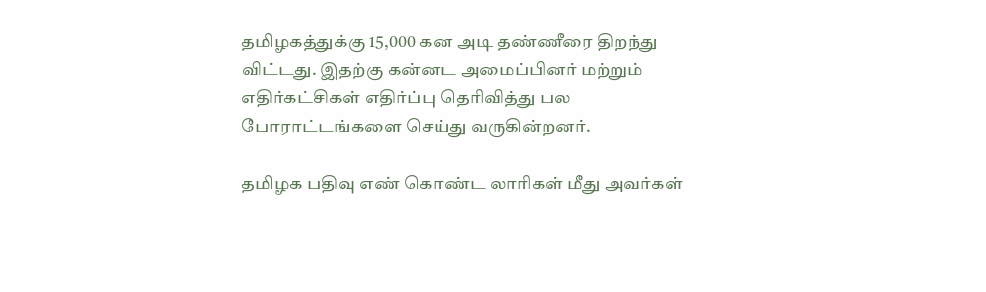தமிழகத்துக்கு 15,000 கன அடி தண்ணீரை திறந்து விட்டது. இதற்கு கன்னட அமைப்பினர் மற்றும் எதிர்கட்சிகள் எதிர்ப்பு தெரிவித்து பல போராட்டங்களை செய்து வருகின்றனர்.

தமிழக பதிவு எண் கொண்ட லாரிகள் மீது அவர்கள்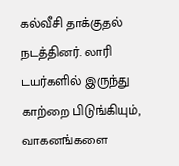கல்வீசி தாக்குதல் நடத்தினர். லாரி டயர்களில் இருந்து காற்றை பிடுங்கியும், வாகனங்களை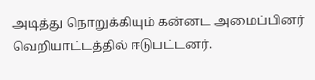அடித்து நொறுக்கியும் கன்னட அமைப்பினர் வெறியாட்டத்தில் ஈடுபட்டனர்.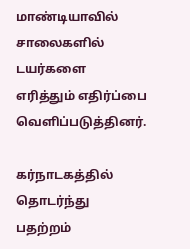மாண்டியாவில் சாலைகளில் டயர்களை எரித்தும் எதிர்ப்பை வெளிப்படுத்தினர்.

கர்நாடகத்தில் தொடர்ந்து பதற்றம்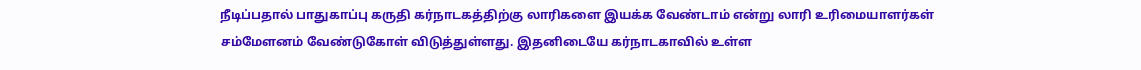நீடிப்பதால் பாதுகாப்பு கருதி கர்நாடகத்திற்கு லாரிகளை இயக்க வேண்டாம் என்று லாரி உரிமையாளர்கள் சம்மேளனம் வேண்டுகோள் விடுத்துள்ளது. இதனிடையே கர்நாடகாவில் உள்ள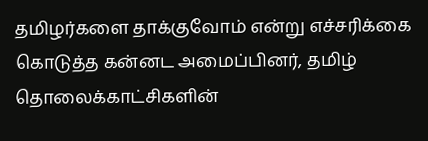தமிழர்களை தாக்குவோம் என்று எச்சரிக்கை கொடுத்த கன்னட அமைப்பினர், தமிழ் தொலைக்காட்சிகளின்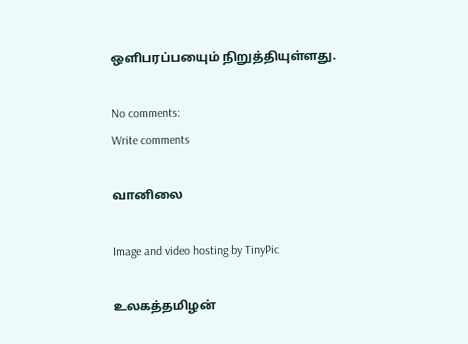ஒளிபரப்பயைும் நிறுத்தியுள்ளது.

No comments:
Write comments

வானிலை

Image and video hosting by TinyPic

உலகத்தமிழன்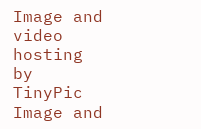Image and video hosting by TinyPic
Image and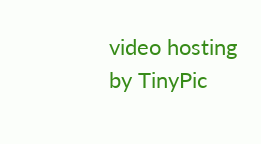video hosting by TinyPic